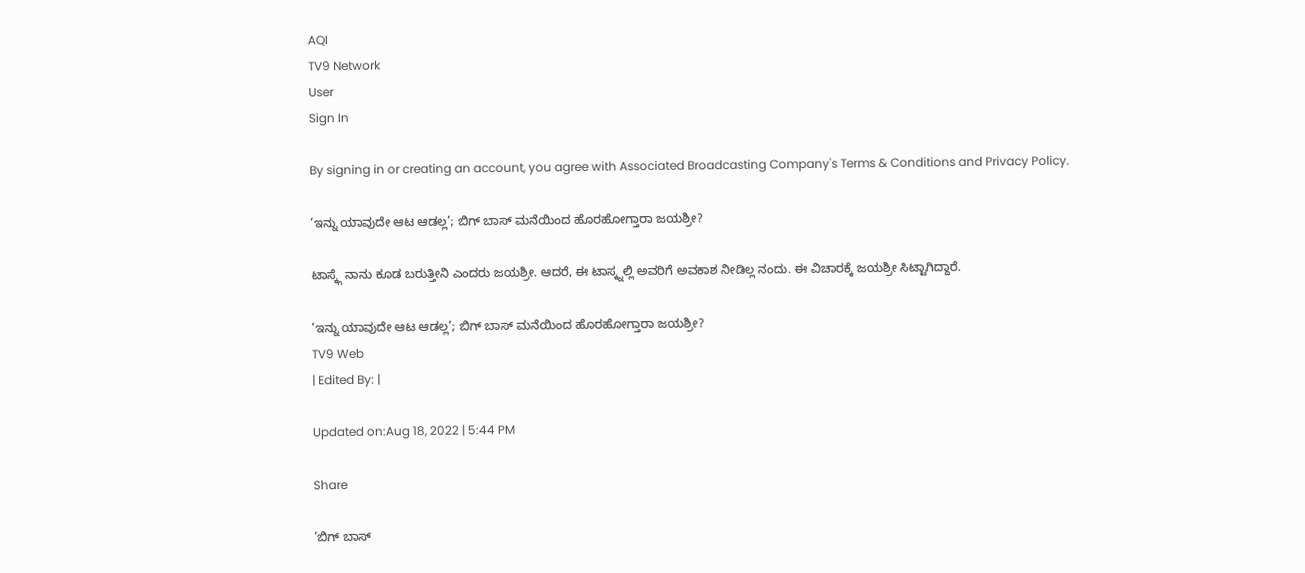AQI
TV9 Network
User
Sign In

By signing in or creating an account, you agree with Associated Broadcasting Company's Terms & Conditions and Privacy Policy.

‘ಇನ್ನು ಯಾವುದೇ ಆಟ ಆಡಲ್ಲ’; ಬಿಗ್ ಬಾಸ್ ಮನೆಯಿಂದ ಹೊರಹೋಗ್ತಾರಾ ಜಯಶ್ರೀ?

ಟಾಸ್ಕ್ಗೆ ನಾನು ಕೂಡ ಬರುತ್ತೀನಿ ಎಂದರು ಜಯಶ್ರೀ. ಆದರೆ, ಈ ಟಾಸ್ಕ್ನಲ್ಲಿ ಅವರಿಗೆ ಅವಕಾಶ ನೀಡಿಲ್ಲ ನಂದು. ಈ ವಿಚಾರಕ್ಕೆ ಜಯಶ್ರೀ ಸಿಟ್ಟಾಗಿದ್ದಾರೆ.

‘ಇನ್ನು ಯಾವುದೇ ಆಟ ಆಡಲ್ಲ’; ಬಿಗ್ ಬಾಸ್ ಮನೆಯಿಂದ ಹೊರಹೋಗ್ತಾರಾ ಜಯಶ್ರೀ?
TV9 Web
| Edited By: |

Updated on:Aug 18, 2022 | 5:44 PM

Share

‘ಬಿಗ್ ಬಾಸ್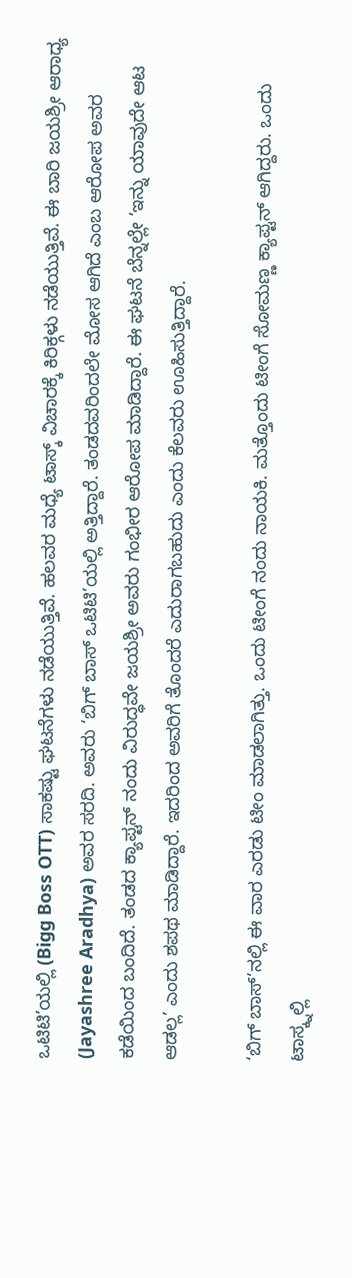ಒಟಿಟಿ’ಯಲ್ಲಿ (Bigg Boss OTT) ಸಾಕಷ್ಟು ಘಟನೆಗಳು ನಡೆಯುತ್ತಿವೆ. ಹಲವರ ಮಧ್ಯೆ ಟಾಸ್ಕ್ ವಿಚಾರಕ್ಕೆ ಕಿರಿಕ್ಗಳು ನಡೆಯುತ್ತಿವೆ. ಈ ಬಾರಿ ಜಯಶ್ರೀ ಆರಾಧ್ಯ (Jayashree Aradhya) ಅವರ ಸರದಿ. ಅವರು ‘ಬಿಗ್ ಬಾಸ್ ಒಟಿಟಿ’ಯಲ್ಲಿ ಅತ್ತಿದ್ದಾರೆ. ತಂಡದವರಿಂದಲೇ ಮೋಸ ಆಗಿದೆ ಎಂಬ ಆರೋಪ ಅವರ ಕಡೆಯಿಂದ ಬಂದಿದೆ. ತಂಡದ ಕ್ಯಾಪ್ಟನ್ ನಂದು ವಿರುದ್ಧವೇ ಜಯಶ್ರೀ ಅವರು ಗಂಭೀರ ಆರೋಪ ಮಾಡಿದ್ದಾರೆ. ಈ ಘಟನೆ ಬೆನ್ನಲ್ಲೇ ‘ಇನ್ನು ಯಾವುದೇ ಆಟ ಆಡಲ್ಲ’ ಎಂದು ಶಪಥ ಮಾಡಿದ್ದಾರೆ. ಇದರಿಂದ ಅವರಿಗೆ ತೊಂದರೆ ಎದುರಾಗಬಹುದು ಎಂದು ಕೆಲವರು ಊಹಿಸುತ್ತಿದ್ದಾರೆ.

‘ಬಿಗ್ ಬಾಸ್’ನಲ್ಲಿ ಈ ವಾರ ಎರಡು ಟೀಂ ಮಾಡಲಾಗಿತ್ತು. ಒಂದು ಟೀಂಗೆ ನಂದು ನಾಯಕಿ. ಮತ್ತೊಂದು ಟೀಂಗೆ ಸೋಮಣ್ಣ ಕ್ಯಾಪ್ಟನ್ ಆಗಿದ್ದರು. ಒಂದು ಟಾಸ್ಕ್ನಲ್ಲಿ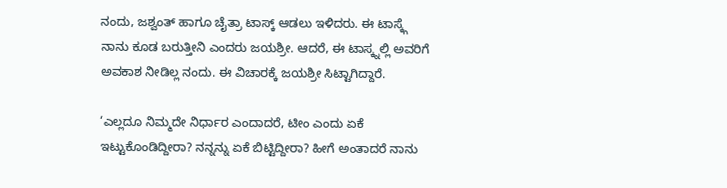ನಂದು, ಜಶ್ವಂತ್ ಹಾಗೂ ಚೈತ್ರಾ ಟಾಸ್ಕ್ ಆಡಲು ಇಳಿದರು. ಈ ಟಾಸ್ಕ್ಗೆ ನಾನು ಕೂಡ ಬರುತ್ತೀನಿ ಎಂದರು ಜಯಶ್ರೀ. ಆದರೆ, ಈ ಟಾಸ್ಕ್ನಲ್ಲಿ ಅವರಿಗೆ ಅವಕಾಶ ನೀಡಿಲ್ಲ ನಂದು. ಈ ವಿಚಾರಕ್ಕೆ ಜಯಶ್ರೀ ಸಿಟ್ಟಾಗಿದ್ದಾರೆ.

‘ಎಲ್ಲದೂ ನಿಮ್ಮದೇ ನಿರ್ಧಾರ ಎಂದಾದರೆ, ಟೀಂ ಎಂದು ಏಕೆ ಇಟ್ಟುಕೊಂಡಿದ್ದೀರಾ? ನನ್ನನ್ನು ಏಕೆ ಬಿಟ್ಟಿದ್ದೀರಾ? ಹೀಗೆ ಅಂತಾದರೆ ನಾನು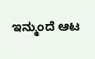ಇನ್ಮುಂದೆ ಆಟ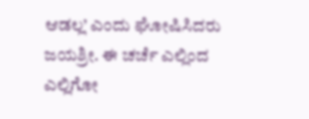ಆಡಲ್ಲ’ ಎಂದು ಘೋಷಿಸಿದರು ಜಯಶ್ರೀ. ಈ ಚರ್ಚೆ ಎಲ್ಲಿಂದ ಎಲ್ಲಿಗೋ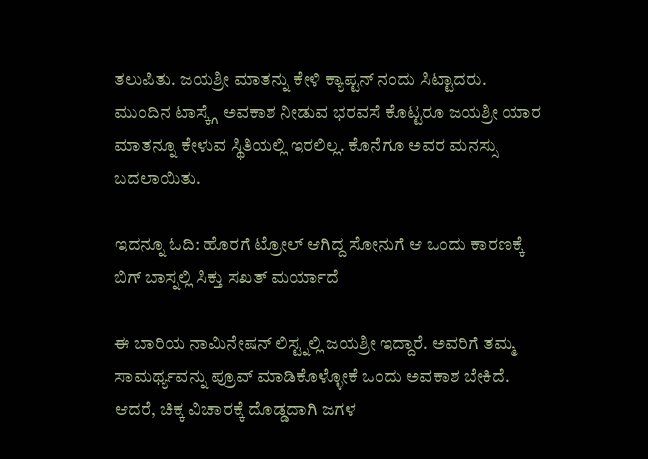ತಲುಪಿತು. ಜಯಶ್ರೀ ಮಾತನ್ನು ಕೇಳಿ ಕ್ಯಾಪ್ಟನ್ ನಂದು ಸಿಟ್ಟಾದರು. ಮುಂದಿನ ಟಾಸ್ಕ್ಗೆ ಅವಕಾಶ ನೀಡುವ ಭರವಸೆ ಕೊಟ್ಟರೂ ಜಯಶ್ರೀ ಯಾರ ಮಾತನ್ನೂ ಕೇಳುವ ಸ್ಥಿತಿಯಲ್ಲಿ ಇರಲಿಲ್ಲ. ಕೊನೆಗೂ ಅವರ ಮನಸ್ಸು ಬದಲಾಯಿತು.

ಇದನ್ನೂ ಓದಿ: ಹೊರಗೆ ಟ್ರೋಲ್ ಆಗಿದ್ದ ಸೋನುಗೆ ಆ ಒಂದು ಕಾರಣಕ್ಕೆ ಬಿಗ್ ಬಾಸ್ನಲ್ಲಿ ಸಿಕ್ತು ಸಖತ್ ಮರ್ಯಾದೆ

ಈ ಬಾರಿಯ ನಾಮಿನೇಷನ್ ಲಿಸ್ಟ್ನಲ್ಲಿ ಜಯಶ್ರೀ ಇದ್ದಾರೆ. ಅವರಿಗೆ ತಮ್ಮ ಸಾಮರ್ಥ್ಯವನ್ನು ಪ್ರೂವ್ ಮಾಡಿಕೊಳ್ಳೋಕೆ ಒಂದು ಅವಕಾಶ ಬೇಕಿದೆ. ಆದರೆ, ಚಿಕ್ಕ ವಿಚಾರಕ್ಕೆ ದೊಡ್ಡದಾಗಿ ಜಗಳ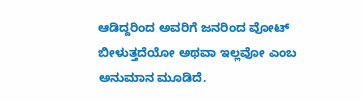ಆಡಿದ್ದರಿಂದ ಅವರಿಗೆ ಜನರಿಂದ ವೋಟ್ ಬೀಳುತ್ತದೆಯೋ ಅಥವಾ ಇಲ್ಲವೋ ಎಂಬ ಅನುಮಾನ ಮೂಡಿದೆ.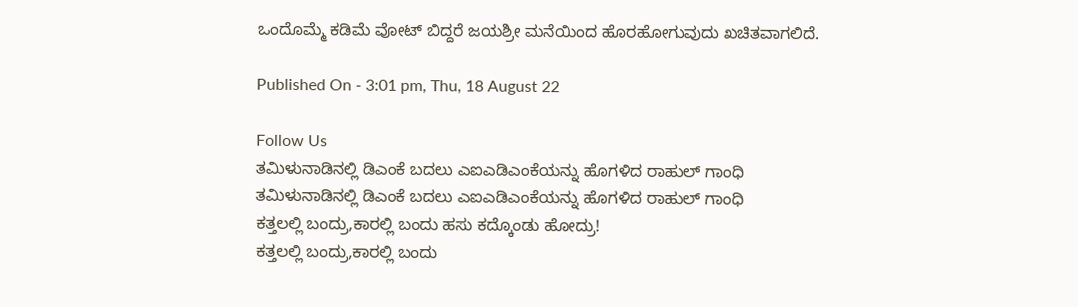ಒಂದೊಮ್ಮೆ ಕಡಿಮೆ ವೋಟ್ ಬಿದ್ದರೆ ಜಯಶ್ರೀ ಮನೆಯಿಂದ ಹೊರಹೋಗುವುದು ಖಚಿತವಾಗಲಿದೆ.

Published On - 3:01 pm, Thu, 18 August 22

Follow Us
ತಮಿಳುನಾಡಿನಲ್ಲಿ ಡಿಎಂಕೆ ಬದಲು ಎಐಎಡಿಎಂಕೆಯನ್ನು ಹೊಗಳಿದ ರಾಹುಲ್ ಗಾಂಧಿ
ತಮಿಳುನಾಡಿನಲ್ಲಿ ಡಿಎಂಕೆ ಬದಲು ಎಐಎಡಿಎಂಕೆಯನ್ನು ಹೊಗಳಿದ ರಾಹುಲ್ ಗಾಂಧಿ
ಕತ್ತಲಲ್ಲಿ ಬಂದ್ರು,ಕಾರಲ್ಲಿ ಬಂದು ಹಸು ಕದ್ಕೊಂಡು ಹೋದ್ರು!
ಕತ್ತಲಲ್ಲಿ ಬಂದ್ರು,ಕಾರಲ್ಲಿ ಬಂದು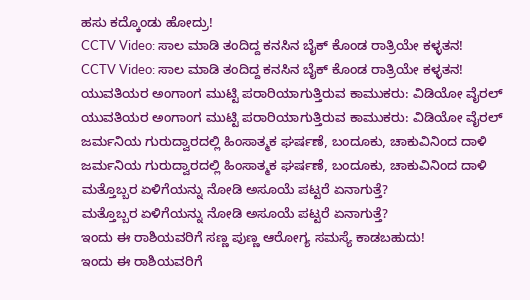ಹಸು ಕದ್ಕೊಂಡು ಹೋದ್ರು!
CCTV Video: ಸಾಲ ಮಾಡಿ ತಂದಿದ್ದ ಕನಸಿನ ಬೈಕ್ ಕೊಂಡ ರಾತ್ರಿಯೇ ಕಳ್ಳತನ!
CCTV Video: ಸಾಲ ಮಾಡಿ ತಂದಿದ್ದ ಕನಸಿನ ಬೈಕ್ ಕೊಂಡ ರಾತ್ರಿಯೇ ಕಳ್ಳತನ!
ಯುವತಿಯರ ಅಂಗಾಂಗ ಮುಟ್ಟಿ ಪರಾರಿಯಾಗುತ್ತಿರುವ ಕಾಮುಕರು: ವಿಡಿಯೋ ವೈರಲ್
ಯುವತಿಯರ ಅಂಗಾಂಗ ಮುಟ್ಟಿ ಪರಾರಿಯಾಗುತ್ತಿರುವ ಕಾಮುಕರು: ವಿಡಿಯೋ ವೈರಲ್
ಜರ್ಮನಿಯ ಗುರುದ್ವಾರದಲ್ಲಿ ಹಿಂಸಾತ್ಮಕ ಘರ್ಷಣೆ, ಬಂದೂಕು, ಚಾಕುವಿನಿಂದ ದಾಳಿ
ಜರ್ಮನಿಯ ಗುರುದ್ವಾರದಲ್ಲಿ ಹಿಂಸಾತ್ಮಕ ಘರ್ಷಣೆ, ಬಂದೂಕು, ಚಾಕುವಿನಿಂದ ದಾಳಿ
ಮತ್ತೊಬ್ಬರ ಏಳಿಗೆಯನ್ನು ನೋಡಿ ಅಸೂಯೆ ಪಟ್ಟರೆ ಏನಾಗುತ್ತೆ?
ಮತ್ತೊಬ್ಬರ ಏಳಿಗೆಯನ್ನು ನೋಡಿ ಅಸೂಯೆ ಪಟ್ಟರೆ ಏನಾಗುತ್ತೆ?
ಇಂದು ಈ ರಾಶಿಯವರಿಗೆ ಸಣ್ಣ ಪುಣ್ಣ ಆರೋಗ್ಯ ಸಮಸ್ಯೆ ಕಾಡಬಹುದು!
ಇಂದು ಈ ರಾಶಿಯವರಿಗೆ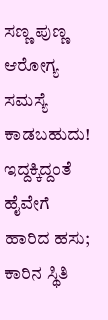ಸಣ್ಣ ಪುಣ್ಣ ಆರೋಗ್ಯ ಸಮಸ್ಯೆ ಕಾಡಬಹುದು!
ಇದ್ದಕ್ಕಿದ್ದಂತೆ ಹೈವೇಗೆ ಹಾರಿದ ಹಸು; ಕಾರಿನ ಸ್ಥಿತಿ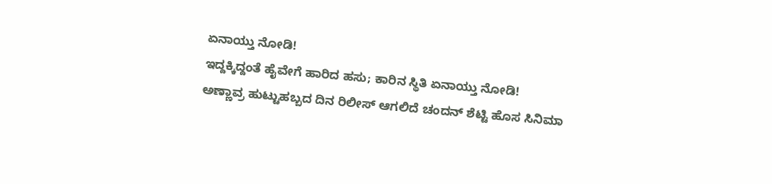ಏನಾಯ್ತು ನೋಡಿ!
ಇದ್ದಕ್ಕಿದ್ದಂತೆ ಹೈವೇಗೆ ಹಾರಿದ ಹಸು; ಕಾರಿನ ಸ್ಥಿತಿ ಏನಾಯ್ತು ನೋಡಿ!
ಅಣ್ಣಾವ್ರ ಹುಟ್ಟುಹಬ್ಬದ ದಿನ ರಿಲೀಸ್ ಆಗಲಿದೆ ಚಂದನ್ ಶೆಟ್ಟಿ ಹೊಸ ಸಿನಿಮಾ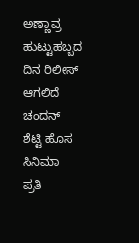ಅಣ್ಣಾವ್ರ ಹುಟ್ಟುಹಬ್ಬದ ದಿನ ರಿಲೀಸ್ ಆಗಲಿದೆ ಚಂದನ್ ಶೆಟ್ಟಿ ಹೊಸ ಸಿನಿಮಾ
ಪ್ರತಿ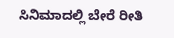ಸಿನಿಮಾದಲ್ಲಿ ಬೇರೆ ರೀತಿ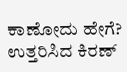ಕಾಣೋದು ಹೇಗೆ? ಉತ್ತರಿಸಿದ ಕಿರಣ್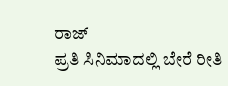ರಾಜ್
ಪ್ರತಿ ಸಿನಿಮಾದಲ್ಲಿ ಬೇರೆ ರೀತಿ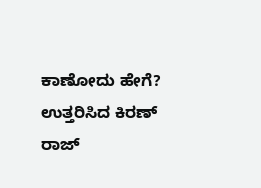ಕಾಣೋದು ಹೇಗೆ? ಉತ್ತರಿಸಿದ ಕಿರಣ್ ರಾಜ್